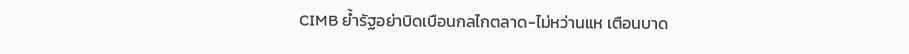CIMB ย้ำรัฐอย่าบิดเบือนกลไกตลาด-ไม่หว่านแห เตือนบาด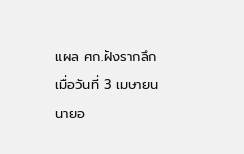แผล ศก.ฝังรากลึก
เมื่อวันที่ 3 เมษายน นายอ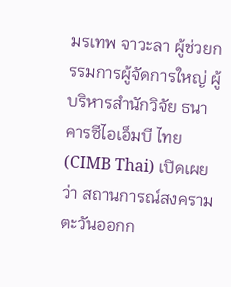มรเทพ จาวะลา ผู้ช่วยกรรมการผู้จัดการใหญ่ ผู้บริหารสำนักวิจัย ธนาคารซีไอเอ็มบี ไทย (CIMB Thai) เปิดเผยว่า สถานการณ์สงครามตะวันออกก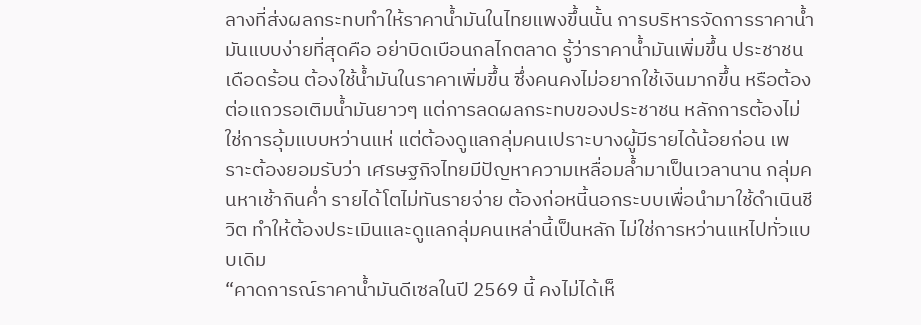ลางที่ส่งผลกระทบทำให้ราคาน้ำมันในไทยแพงขึ้นนั้น การบริหารจัดการราคาน้ำมันแบบง่ายที่สุดคือ อย่าบิดเบือนกลไกตลาด รู้ว่าราคาน้ำมันเพิ่มขึ้น ประชาชนเดือดร้อน ต้องใช้น้ำมันในราคาเพิ่มขึ้น ซึ่งคนคงไม่อยากใช้เงินมากขึ้น หรือต้องต่อแถวรอเติมน้ำมันยาวๆ แต่การลดผลกระทบของประชาชน หลักการต้องไม่ใช่การอุ้มแบบหว่านแห่ แต่ต้องดูแลกลุ่มคนเปราะบางผู้มีรายได้น้อยก่อน เพราะต้องยอมรับว่า เศรษฐกิจไทยมีปัญหาความเหลื่อมล้ำมาเป็นเวลานาน กลุ่มคนหาเช้ากินค่ำ รายได้โตไม่ทันรายจ่าย ต้องก่อหนี้นอกระบบเพื่อนำมาใช้ดำเนินชีวิต ทำให้ต้องประเมินและดูแลกลุ่มคนเหล่านี้เป็นหลัก ไม่ใช่การหว่านแหไปทั่วแบบเดิม
“คาดการณ์ราคาน้ำมันดีเซลในปี 2569 นี้ คงไม่ได้เห็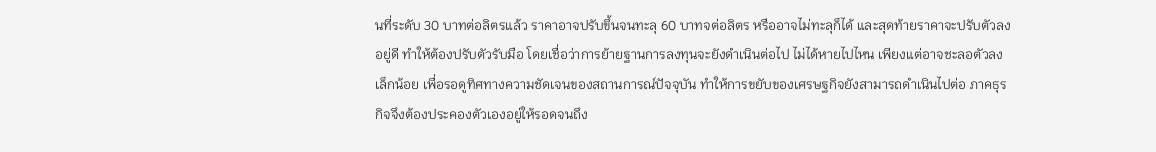นที่ระดับ 30 บาทต่อลิตรแล้ว ราคาอาจปรับขึ้นจนทะลุ 60 บาทจต่อลิตร หรืออาจไม่ทะลุก็ได้ และสุดท้ายราคาจะปรับตัวลงอยู่ดี ทำให้ต้องปรับตัวรับมือ โดยเชื่อว่าการย้ายฐานการลงทุนจะยังดำเนินต่อไป ไม่ได้หายไปไหน เพียงแต่อาจชะลอตัวลงเล็กน้อย เพื่อรอดูทิศทางความชัดเจนของสถานการณ์ปัจจุบัน ทำให้การขยับของเศรษฐกิจยังสามารถดำเนินไปต่อ ภาคธุรกิจจึงต้องประคองตัวเองอยู่ให้รอดจนถึง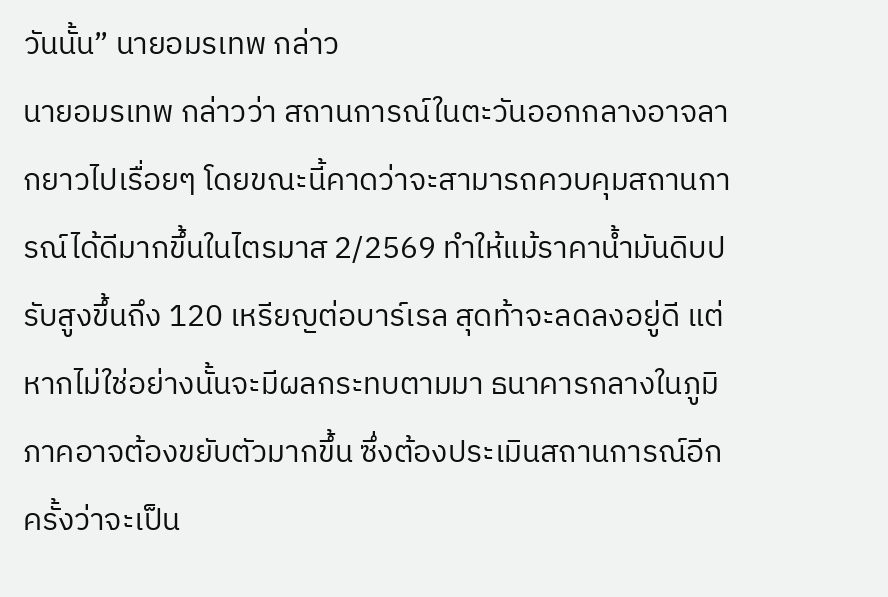วันนั้น” นายอมรเทพ กล่าว
นายอมรเทพ กล่าวว่า สถานการณ์ในตะวันออกกลางอาจลากยาวไปเรื่อยๆ โดยขณะนี้คาดว่าจะสามารถควบคุมสถานการณ์ได้ดีมากขึ้นในไตรมาส 2/2569 ทำให้แม้ราคาน้ำมันดิบปรับสูงขึ้นถึง 120 เหรียญต่อบาร์เรล สุดท้าจะลดลงอยู่ดี แต่หากไม่ใช่อย่างนั้นจะมีผลกระทบตามมา ธนาคารกลางในภูมิภาคอาจต้องขยับตัวมากขึ้น ซึ่งต้องประเมินสถานการณ์อีกครั้งว่าจะเป็น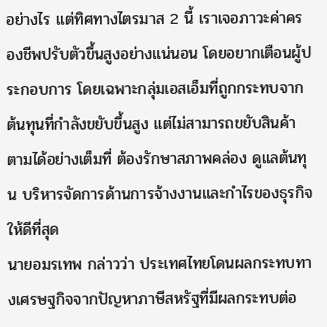อย่างไร แต่ทิศทางไตรมาส 2 นี้ เราเจอภาวะค่าครองชีพปรับตัวขึ้นสูงอย่างแน่นอน โดยอยากเตือนผู้ประกอบการ โดยเฉพาะกลุ่มเอสเอ็มที่ถูกกระทบจากต้นทุนที่กำลังขยับขึ้นสูง แต่ไม่สามารถขยับสินค้าตามได้อย่างเต็มที่ ต้องรักษาสภาพคล่อง ดูแลต้นทุน บริหารจัดการด้านการจ้างงานและกำไรของธุรกิจให้ดีที่สุด
นายอมรเทพ กล่าวว่า ประเทศไทยโดนผลกระทบทางเศรษฐกิจจากปัญหาภาษีสหรัฐที่มีผลกระทบต่อ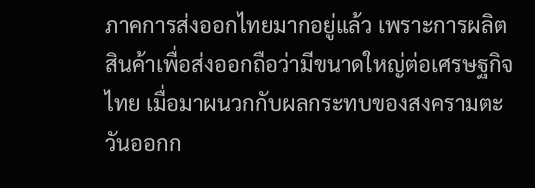ภาคการส่งออกไทยมากอยู่แล้ว เพราะการผลิตสินค้าเพื่อส่งออกถือว่ามีขนาดใหญ่ต่อเศรษฐกิจไทย เมื่อมาผนวกกับผลกระทบของสงครามตะวันออกก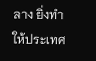ลาง ยิ่งทำให้ประเทศ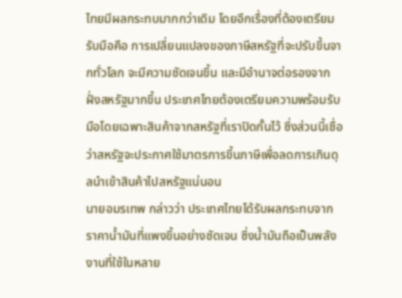ไทยมีผลกระทบมากกว่าเดิม โดยอีกเรื่องที่ต้องเตรียมรับมือคือ การเปลี่ยนแปลงของภาษีสหรัฐที่จะปรับขึ้นจากทั่วโลก จะมีความชัดเจนขึ้น และมีอำนาจต่อรองจากฝั่งสหรัฐมากขึ้น ประเทศไทยต้องเตรียมความพร้อมรับมือโดยเฉพาะสินค้าจากสหรัฐที่เราปิดกั้นไว้ ซึ่งส่วนนี้เชื่อว่าสหรัฐจะประกาศใช้มาตรการขึ้นภาษีเพื่อลดการเกินดุลนำเข้าสินค้าไปสหรัฐแน่นอน
นายอมรเทพ กล่าวว่า ประเทศไทยได้รับผลกระทบจากราคาน้ำมันที่แพงขึ้นอย่างชัดเจน ซึ่งน้ำมันถือเป็นพลังงานที่ใช้ในหลาย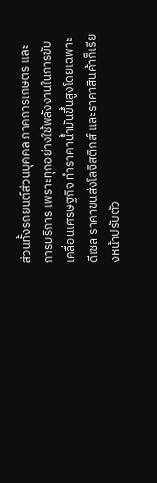ส่วนทั้งรถยนต์ส่วนบุคคล ภาคการเกษตร และการบริการ เพราะทุกอย่างใช้พลังงานในการขับเคลื่อนเศรษฐกิจ ทำราคาน้ำมันขึ้นสูงโดยเฉพาะดีเซล ราคาขนส่งโลจิสติกส์ และราคาสินค้าก็เรียงหน้าปรับตัว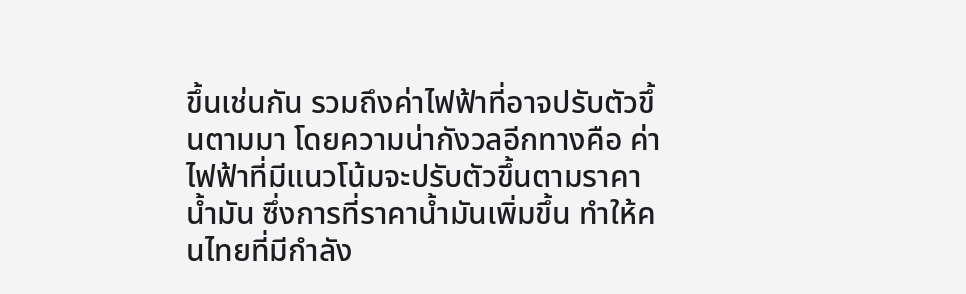ขึ้นเช่นกัน รวมถึงค่าไฟฟ้าที่อาจปรับตัวขึ้นตามมา โดยความน่ากังวลอีกทางคือ ค่าไฟฟ้าที่มีแนวโน้มจะปรับตัวขึ้นตามราคาน้ำมัน ซึ่งการที่ราคาน้ำมันเพิ่มขึ้น ทำให้คนไทยที่มีกำลัง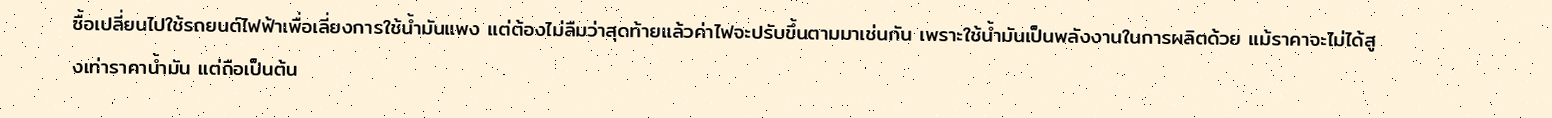ซื้อเปลี่ยนไปใช้รถยนต์ไฟฟ้าเพื่อเลี่ยงการใช้น้ำมันแพง แต่ต้องไม่ลืมว่าสุดท้ายแล้วค่าไฟจะปรับขึ้นตามมาเช่นกัน เพราะใช้น้ำมันเป็นพลังงานในการผลิตด้วย แม้ราคาจะไม่ได้สูงเท่าราคาน้ำมัน แต่ถือเป็นต้น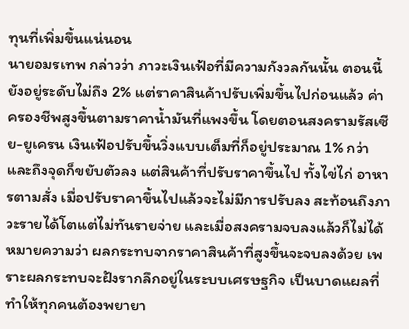ทุนที่เพิ่มขึ้นแน่นอน
นายอมรเทพ กล่าวว่า ภาวะเงินเฟ้อที่มีความกังวลกันนั้น ตอนนี้ยังอยู่ระดับไม่ถึง 2% แต่ราคาสินค้าปรับเพิ่มขึ้นไปก่อนแล้ว ค่าครองชีพสูงขึ้นตามราคาน้ำมันที่แพงขึ้น โดยตอนสงครามรัสเซีย-ยูเครน เงินเฟ้อปรับขึ้นวิ่งแบบเต็มที่ก็อยู่ประมาณ 1% กว่า และถึงจุดก็ขยับตัวลง แต่สินค้าที่ปรับราคาขึ้นไป ทั้งไข่ไก่ อาหารตามสั่ง เมื่อปรับราคาขึ้นไปแล้วจะไม่มีการปรับลง สะท้อนถึงภาวะรายได้โตแต่ไม่ทันรายจ่าย และเมื่อสงครามจบลงแล้วก็ไม่ได้หมายความว่า ผลกระทบจากราคาสินค้าที่สูงขึ้นจะจบลงด้วย เพราะผลกระทบจะฝังรากลึกอยู่ในระบบเศรษฐกิจ เป็นบาดแผลที่ทำให้ทุกคนต้องพยายา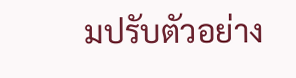มปรับตัวอย่าง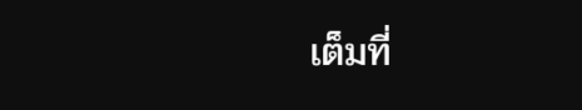เต็มที่